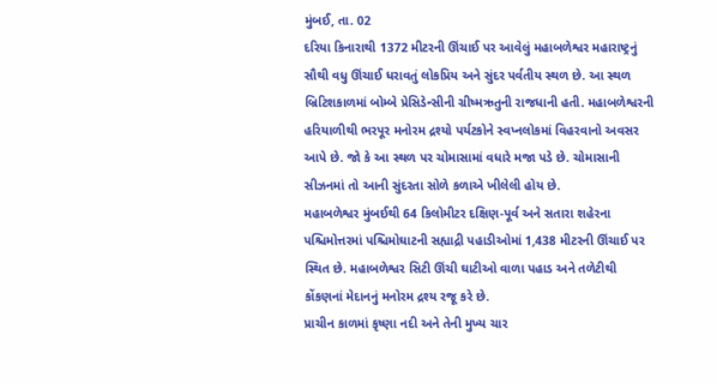મુંબઈ, તા. 02
દરિયા કિનારાથી 1372 મીટરની ઊંચાઈ પર આવેલું મહાબળેશ્વર મહારાષ્ટ્રનું સૌથી વધુ ઊંચાઈ ધરાવતું લોકપ્રિય અને સુંદર પર્વતીય સ્થળ છે. આ સ્થળ બ્રિટિશકાળમાં બોમ્બે પ્રેસિડેન્સીની ગ્રીષ્મઋતુની રાજધાની હતી. મહાબળેશ્વરની હરિયાળીથી ભરપૂર મનોરમ દ્રશ્યો પર્યટકોને સ્વપ્નલોકમાં વિહરવાનો અવસર આપે છે. જો કે આ સ્થળ પર ચોમાસામાં વધારે મજા પડે છે. ચોમાસાની સીઝનમાં તો આની સુંદરતા સોળે કળાએ ખીલેલી હોય છે.
મહાબળેશ્વર મુંબઈથી 64 કિલોમીટર દક્ષિણ-પૂર્વ અને સતારા શહેરના પશ્ચિમોત્તરમાં પશ્ચિમોઘાટની સહ્યાદ્રી પહાડીઓમાં 1,438 મીટરની ઊંચાઈ પર સ્થિત છે. મહાબળેશ્વર સિટી ઊંચી ઘાટીઓ વાળા પહાડ અને તળેટીથી કોંકણનાં મેદાનનું મનોરમ દ્રશ્ય રજૂ કરે છે.
પ્રાચીન કાળમાં કૃષ્ણા નદી અને તેની મુખ્ય ચાર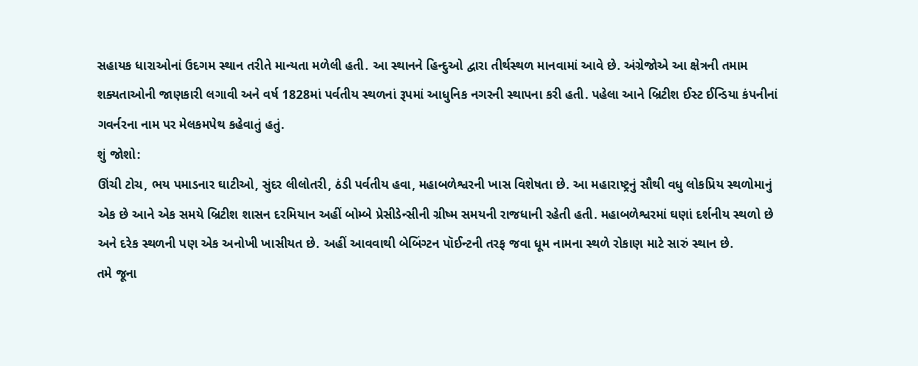સહાયક ધારાઓનાં ઉદગમ સ્થાન તરીતે માન્યતા મળેલી હતી. આ સ્થાનને હિન્દુઓ દ્વારા તીર્થસ્થળ માનવામાં આવે છે. અંગ્રેજોએ આ ક્ષેત્રની તમામ શક્યતાઓની જાણકારી લગાવી અને વર્ષ 1828માં પર્વતીય સ્થળનાં રૂપમાં આધુનિક નગરની સ્થાપના કરી હતી. પહેલા આને બ્રિટીશ ઈસ્ટ ઈન્ડિયા કંપનીનાં ગવર્નરના નામ પર મેલકમપેથ કહેવાતું હતું.
શું જોશો:
ઊંચી ટોચ, ભય પમાડનાર ઘાટીઓ, સુંદર લીલોતરી, ઠંડી પર્વતીય હવા, મહાબળેશ્વરની ખાસ વિશેષતા છે. આ મહારાષ્ટ્રનું સૌથી વધુ લોકપ્રિય સ્થળોમાનું એક છે આને એક સમયે બ્રિટીશ શાસન દરમિયાન અહીં બોમ્બે પ્રેસીડેન્સીની ગ્રીષ્મ સમયની રાજધાની રહેતી હતી. મહાબળેશ્વરમાં ઘણાં દર્શનીય સ્થળો છે અને દરેક સ્થળની પણ એક અનોખી ખાસીયત છે. અહીં આવવાથી બેબિંગ્ટન પૉઈન્ટની તરફ જવા ધૂમ નામના સ્થળે રોકાણ માટે સારું સ્થાન છે.
તમે જૂના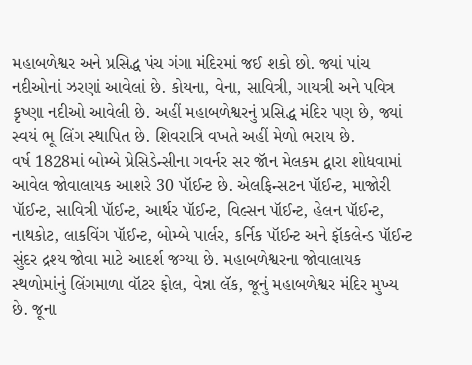મહાબળેશ્વર અને પ્રસિદ્ધ પંચ ગંગા મંદિરમાં જઈ શકો છો. જ્યાં પાંચ નદીઓનાં ઝરણાં આવેલાં છે. કોયના, વેના, સાવિત્રી, ગાયત્રી અને પવિત્ર કૃષ્ણા નદીઓ આવેલી છે. અહીં મહાબળેશ્વરનું પ્રસિદ્ધ મંદિર પણ છે, જ્યાં સ્વયં ભૂ લિંગ સ્થાપિત છે. શિવરાત્રિ વખતે અહીં મેળો ભરાય છે.
વર્ષ 1828માં બોમ્બે પ્રેસિડેન્સીના ગવર્નર સર જૉન મેલકમ દ્વારા શોધવામાં આવેલ જોવાલાયક આશરે 30 પૉઈન્ટ છે. એલફિન્સટન પૉઈન્ટ, માજોરી પૉઈન્ટ, સાવિત્રી પૉઈન્ટ, આર્થર પૉઈન્ટ, વિલ્સન પૉઈન્ટ, હેલન પૉઈન્ટ, નાથકોટ, લાકવિંગ પૉઈન્ટ, બોમ્બે પાર્લર, કર્નિક પૉઈન્ટ અને ફૉકલેન્ડ પૉઈન્ટ સુંદર દ્રશ્ય જોવા માટે આદર્શ જગ્યા છે. મહાબળેશ્વરના જોવાલાયક સ્થળોમાંનું લિંગમાળા વૉટર ફોલ, વેન્ના લૅક, જૂનું મહાબળેશ્વર મંદિર મુખ્ય છે. જૂના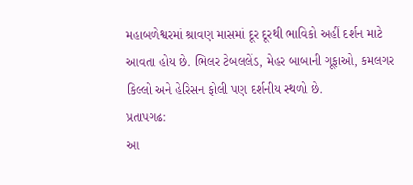મહાબળેશ્વરમાં શ્રાવણ માસમાં દૂર દૂરથી ભાવિકો અહીં દર્શન માટે આવતા હોય છે. ભિલર ટેબલલેંડ, મેહર બાબાની ગૂફાઓ, કમલગર કિલ્લો અને હેરિસન ફોલી પણ દર્શનીય સ્થળો છે.
પ્રતાપગઢ:
આ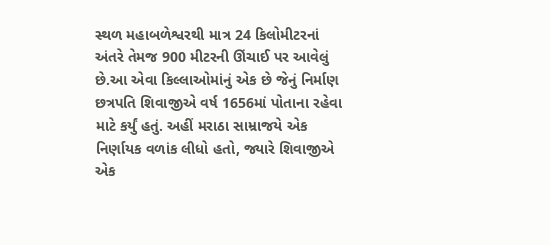સ્થળ મહાબળેશ્વરથી માત્ર 24 કિલોમીટરનાં અંતરે તેમજ 900 મીટરની ઊંચાઈ પર આવેલું છે.આ એવા કિલ્લાઓમાંનું એક છે જેનું નિર્માણ છત્રપતિ શિવાજીએ વર્ષ 1656માં પોતાના રહેવા માટે કર્યું હતું. અહીં મરાઠા સામ્રાજયે એક નિર્ણાયક વળાંક લીધો હતો, જ્યારે શિવાજીએ એક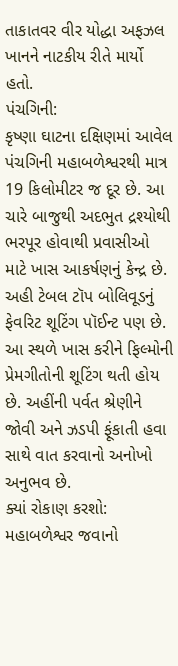તાકાતવર વીર યોદ્ધા અફઝલ ખાનને નાટકીય રીતે માર્યો હતો.
પંચગિની:
કૃષ્ણા ઘાટના દક્ષિણમાં આવેલ પંચગિની મહાબળેશ્વરથી માત્ર 19 કિલોમીટર જ દૂર છે. આ ચારે બાજુથી અદભુત દ્રશ્યોથી ભરપૂર હોવાથી પ્રવાસીઓ માટે ખાસ આકર્ષણનું કેન્દ્ર છે. અહી ટેબલ ટૉપ બોલિવૂડનું ફેવરિટ શૂટિંગ પૉઈન્ટ પણ છે. આ સ્થળે ખાસ કરીને ફિલ્મોની પ્રેમગીતોની શૂટિંગ થતી હોય છે. અહીંની પર્વત શ્રેણીને જોવી અને ઝડપી ફૂંકાતી હવા સાથે વાત કરવાનો અનોખો અનુભવ છે.
ક્યાં રોકાણ કરશો:
મહાબળેશ્વર જવાનો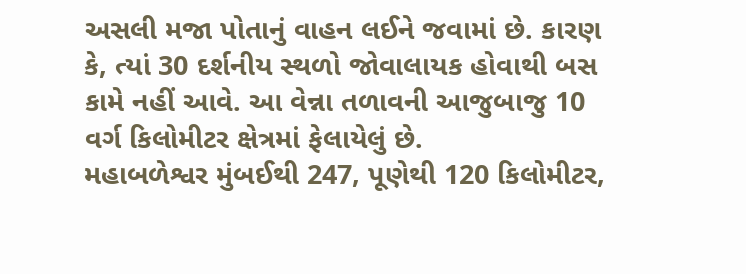અસલી મજા પોતાનું વાહન લઈને જવામાં છે. કારણ કે, ત્યાં 30 દર્શનીય સ્થળો જોવાલાયક હોવાથી બસ કામે નહીં આવે. આ વેન્ના તળાવની આજુબાજુ 10 વર્ગ કિલોમીટર ક્ષેત્રમાં ફેલાયેલું છે.
મહાબળેશ્વર મુંબઈથી 247, પૂણેથી 120 કિલોમીટર,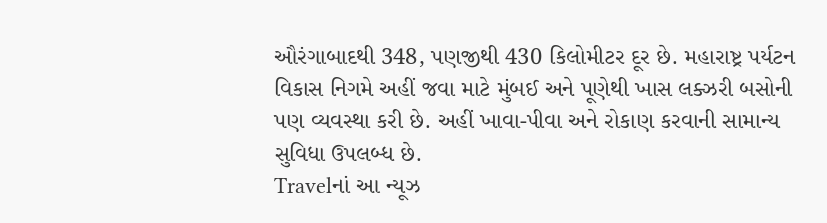ઔરંગાબાદથી 348, પણજીથી 430 કિલોમીટર દૂર છે. મહારાષ્ટ્ર પર્યટન વિકાસ નિગમે અહીં જવા માટે મુંબઈ અને પૂણેથી ખાસ લક્ઝરી બસોની પણ વ્યવસ્થા કરી છે. અહીં ખાવા-પીવા અને રોકાણ કરવાની સામાન્ય સુવિધા ઉપલબ્ધ છે.
Travelનાં આ ન્યૂઝ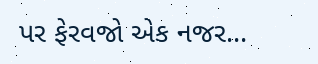પર ફેરવજો એક નજર...